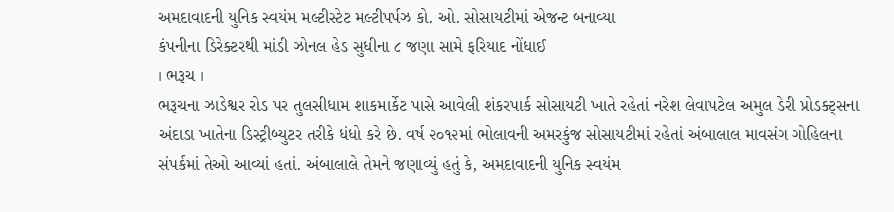અમદાવાદની યુનિક સ્વયંમ મલ્ટીસ્ટેટ મલ્ટીપર્પઝ કો. ઓ. સોસાયટીમાં એજન્ટ બનાવ્યા
કંપનીના ડિરેક્ટરથી માંડી ઝોનલ હેડ સુધીના ૮ જણા સામે ફરિયાદ નોંધાઈ
। ભરૂચ ।
ભરૂચના ઝાડેશ્વર રોડ પર તુલસીધામ શાકમાર્કેટ પાસે આવેલી શંકરપાર્ક સોસાયટી ખાતે રહેતાં નરેશ લેવાપટેલ અમુલ ડેરી પ્રોડક્ટ્સના અંદાડા ખાતેના ડિસ્ટ્રીબ્યુટર તરીકે ધંધો કરે છે. વર્ષ ૨૦૧૨માં ભોલાવની અમરકુંજ સોસાયટીમાં રહેતાં અંબાલાલ માવસંગ ગોહિલના સંપર્કમાં તેઓ આવ્યાં હતાં. અંબાલાલે તેમને જણાવ્યું હતું કે, અમદાવાદની યુનિક સ્વયંમ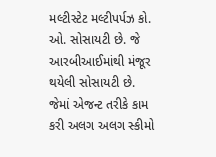મલ્ટીસ્ટેટ મલ્ટીપર્પઝ કો. ઓ. સોસાયટી છે. જે આરબીઆઈમાંથી મંજૂર થયેલી સોસાયટી છે. જેમાં એજન્ટ તરીકે કામ કરી અલગ અલગ સ્કીમો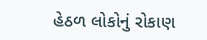હેઠળ લોકોનું રોકાણ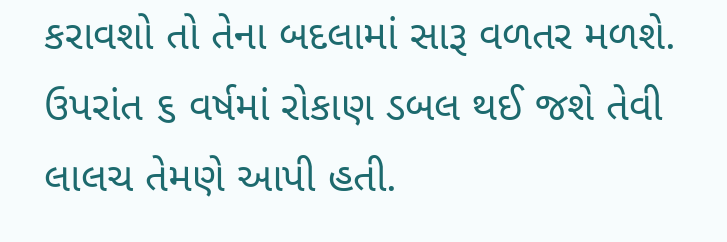કરાવશો તો તેના બદલામાં સારૂ વળતર મળશે.
ઉપરાંત ૬ વર્ષમાં રોકાણ ડબલ થઈ જશે તેવી લાલચ તેમણે આપી હતી.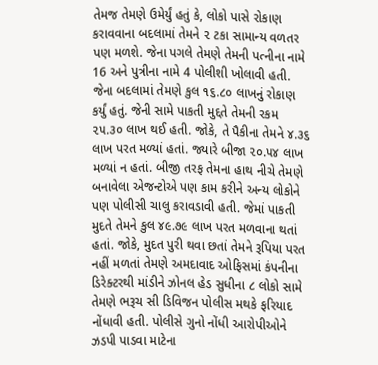તેમજ તેમણે ઉમેર્યું હતું કે, લોકો પાસે રોકાણ કરાવવાના બદલામાં તેમને ૨ ટકા સામાન્ય વળતર પણ મળશે. જેના પગલે તેમણે તેમની પત્નીના નામે 16 અને પુત્રીના નામે 4 પોલીશી ખોલાવી હતી. જેના બદલામાં તેમણે કુલ ૧૬.૮૦ લાખનું રોકાણ કર્યું હતું. જેની સામે પાકતી મુદ્દતે તેમની રકમ ૨૫.૩૦ લાખ થઈ હતી. જોકે, તે પૈકીના તેમને ૪.૩૬ લાખ પરત મળ્યાં હતાં. જ્યારે બીજા ૨૦.૫૪ લાખ મળ્યાં ન હતાં. બીજી તરફ તેમના હાથ નીચે તેમણે બનાવેલા એજન્ટોએ પણ કામ કરીને અન્ય લોકોને પણ પોલીસી ચાલુ કરાવડાવી હતી. જેમાં પાકતી મુદતે તેમને કુલ ૪૯.૭૯ લાખ પરત મળવાના થતાં હતાં. જોકે, મુદત પુરી થવા છતાં તેમને રૂપિયા પરત નહીં મળતાં તેમણે અમદાવાદ ઓફિસમાં કંપનીના ડિરેક્ટરથી માંડીને ઝોનલ હેડ સુધીના ૮ લોકો સામે તેમણે ભરૂચ સી ડિવિજન પોલીસ મથકે ફરિયાદ નોંધાવી હતી. પોલીસે ગુનો નોંધી આરોપીઓને ઝડપી પાડવા માટેના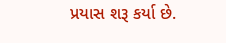પ્રયાસ શરૂ કર્યા છે.